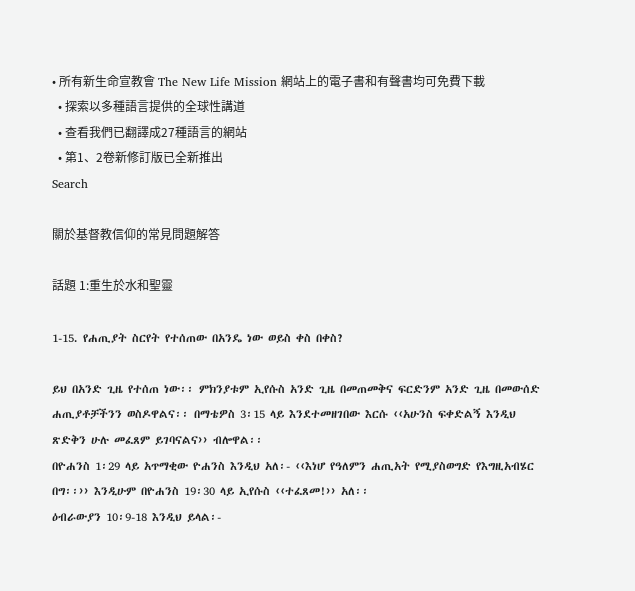• 所有新生命宣教會 The New Life Mission 網站上的電子書和有聲書均可免費下載
  • 探索以多種語言提供的全球性講道
  • 查看我們已翻譯成27種語言的網站
  • 第1、2卷新修訂版已全新推出
Search

關於基督教信仰的常見問題解答

話題 1:重生於水和聖靈

1-15. የሐጢያት ስርየት የተሰጠው በአንዴ ነው ወይስ ቀስ በቀስ?

ይህ በአንድ ጊዜ የተሰጠ ነው፡፡ ምክንያቱም ኢየሱስ አንድ ጊዜ በመጠመቅና ፍርድንም አንድ ጊዜ በመውሰድ ሐጢያቶቻችንን ወስዶዋልና፡፡ በማቴዎስ 3፡15 ላይ እንደተመዘገበው እርሱ ‹‹አሁንስ ፍቀድልኝ እንዲህ ጽድቅን ሁሉ መፈጸም ይገባናልና›› ብሎዋል፡፡
በዮሐንስ 1፡29 ላይ አጥማቂው ዮሐንስ እንዲህ አለ፡- ‹‹እነሆ የዓለምን ሐጢአት የሚያስወግድ የእግዚአብሄር በግ፡፡›› እንዲሁም በዮሐንስ 19፡30 ላይ ኢየሱስ ‹‹ተፈጸመ!›› አለ፡፡
ዕብራውያን 10፡9-18 እንዲህ ይላል፡-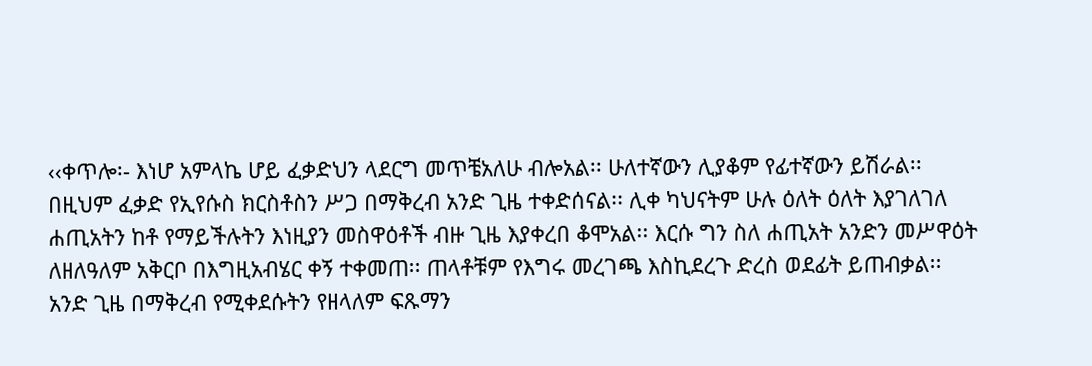‹‹ቀጥሎ፡- እነሆ አምላኬ ሆይ ፈቃድህን ላደርግ መጥቼአለሁ ብሎአል፡፡ ሁለተኛውን ሊያቆም የፊተኛውን ይሽራል፡፡ በዚህም ፈቃድ የኢየሱስ ክርስቶስን ሥጋ በማቅረብ አንድ ጊዜ ተቀድሰናል፡፡ ሊቀ ካህናትም ሁሉ ዕለት ዕለት እያገለገለ ሐጢአትን ከቶ የማይችሉትን እነዚያን መስዋዕቶች ብዙ ጊዜ እያቀረበ ቆሞአል፡፡ እርሱ ግን ስለ ሐጢአት አንድን መሥዋዕት ለዘለዓለም አቅርቦ በእግዚአብሄር ቀኝ ተቀመጠ፡፡ ጠላቶቹም የእግሩ መረገጫ እስኪደረጉ ድረስ ወደፊት ይጠብቃል፡፡ አንድ ጊዜ በማቅረብ የሚቀደሱትን የዘላለም ፍጹማን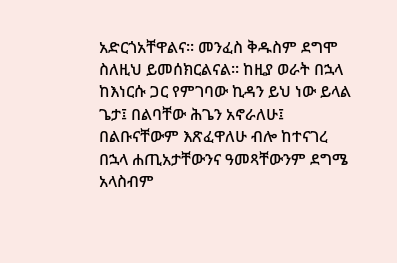አድርጎአቸዋልና፡፡ መንፈስ ቅዱስም ደግሞ ስለዚህ ይመሰክርልናል፡፡ ከዚያ ወራት በኋላ ከእነርሱ ጋር የምገባው ኪዳን ይህ ነው ይላል ጌታ፤ በልባቸው ሕጌን አኖራለሁ፤ በልቡናቸውም እጽፈዋለሁ ብሎ ከተናገረ በኋላ ሐጢአታቸውንና ዓመጻቸውንም ደግሜ አላስብም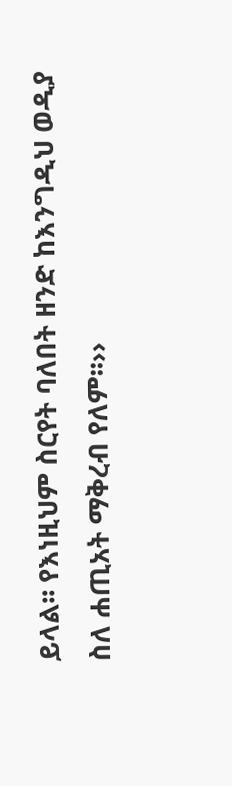ይላል፡፡ የእነዚህም ስርየት ባለበት ዘንድ ከእንግዲህ ወዲያ ስለ ሐጢአት ማቅረብ የለም፡፡››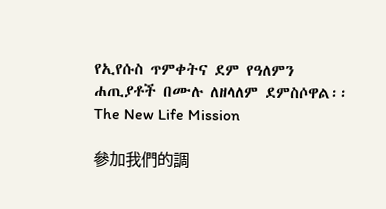የኢየሱስ ጥምቀትና ደም የዓለምን ሐጢያቶች በሙሉ ለዘላለም ደምስሶዋል፡፡
The New Life Mission

參加我們的調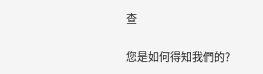查

您是如何得知我們的?